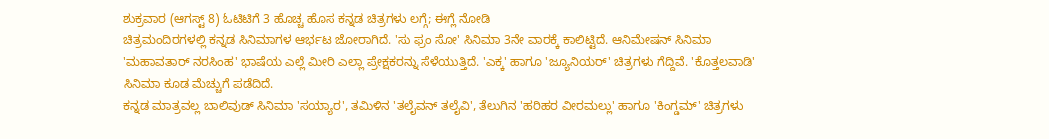ಶುಕ್ರವಾರ (ಆಗಸ್ಟ್ 8) ಓಟಿಟಿಗೆ 3 ಹೊಚ್ಚ ಹೊಸ ಕನ್ನಡ ಚಿತ್ರಗಳು ಲಗ್ಗೆ; ಈಗ್ಲೆ ನೋಡಿ
ಚಿತ್ರಮಂದಿರಗಳಲ್ಲಿ ಕನ್ನಡ ಸಿನಿಮಾಗಳ ಆರ್ಭಟ ಜೋರಾಗಿದೆ. 'ಸು ಫ್ರಂ ಸೋ' ಸಿನಿಮಾ 3ನೇ ವಾರಕ್ಕೆ ಕಾಲಿಟ್ಟಿದೆ. ಆನಿಮೇಷನ್ ಸಿನಿಮಾ 'ಮಹಾವತಾರ್ ನರಸಿಂಹ' ಭಾಷೆಯ ಎಲ್ಲೆ ಮೀರಿ ಎಲ್ಲಾ ಪ್ರೇಕ್ಷಕರನ್ನು ಸೆಳೆಯುತ್ತಿದೆ. 'ಎಕ್ಕ' ಹಾಗೂ 'ಜ್ಯೂನಿಯರ್' ಚಿತ್ರಗಳು ಗೆದ್ದಿವೆ. 'ಕೊತ್ತಲವಾಡಿ' ಸಿನಿಮಾ ಕೂಡ ಮೆಚ್ಚುಗೆ ಪಡೆದಿದೆ.
ಕನ್ನಡ ಮಾತ್ರವಲ್ಲ ಬಾಲಿವುಡ್ ಸಿನಿಮಾ 'ಸಯ್ಯಾರ', ತಮಿಳಿನ 'ತಲೈವನ್ ತಲೈವಿ', ತೆಲುಗಿನ 'ಹರಿಹರ ವೀರಮಲ್ಲು' ಹಾಗೂ 'ಕಿಂಗ್ಡಮ್' ಚಿತ್ರಗಳು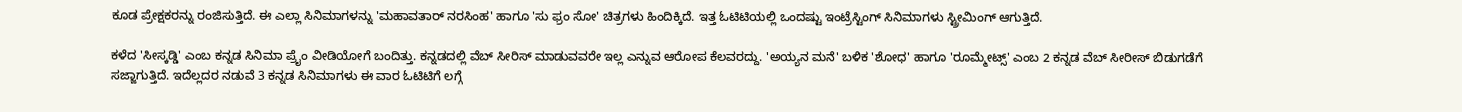ಕೂಡ ಪ್ರೇಕ್ಷಕರನ್ನು ರಂಜಿಸುತ್ತಿದೆ. ಈ ಎಲ್ಲಾ ಸಿನಿಮಾಗಳನ್ನು 'ಮಹಾವತಾರ್ ನರಸಿಂಹ' ಹಾಗೂ 'ಸು ಫ್ರಂ ಸೋ' ಚಿತ್ರಗಳು ಹಿಂದಿಕ್ಕಿದೆ. ಇತ್ತ ಓಟಿಟಿಯಲ್ಲಿ ಒಂದಷ್ಟು ಇಂಟ್ರೆಸ್ಟಿಂಗ್ ಸಿನಿಮಾಗಳು ಸ್ಟ್ರೀಮಿಂಗ್ ಆಗುತ್ತಿದೆ.

ಕಳೆದ 'ಸೀಸ್ಕಡ್ಡಿ' ಎಂಬ ಕನ್ನಡ ಸಿನಿಮಾ ಪ್ರೈಂ ವೀಡಿಯೋಗೆ ಬಂದಿತ್ತು. ಕನ್ನಡದಲ್ಲಿ ವೆಬ್ ಸೀರಿಸ್ ಮಾಡುವವರೇ ಇಲ್ಲ ಎನ್ನುವ ಆರೋಪ ಕೆಲವರದ್ದು. 'ಅಯ್ಯನ ಮನೆ' ಬಳಿಕ 'ಶೋಧ' ಹಾಗೂ 'ರೂಮ್ಮೇಟ್ಸ್' ಎಂಬ 2 ಕನ್ನಡ ವೆಬ್ ಸೀರೀಸ್ ಬಿಡುಗಡೆಗೆ ಸಜ್ಜಾಗುತ್ತಿದೆ. ಇದೆಲ್ಲದರ ನಡುವೆ 3 ಕನ್ನಡ ಸಿನಿಮಾಗಳು ಈ ವಾರ ಓಟಿಟಿಗೆ ಲಗ್ಗೆ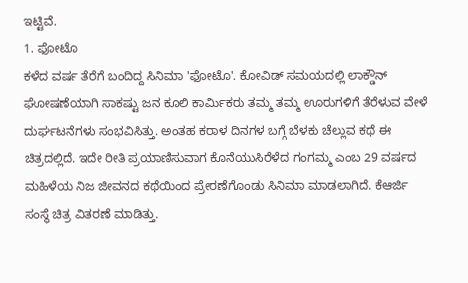ಇಟ್ಟಿವೆ.
1. ಫೋಟೊ
ಕಳೆದ ವರ್ಷ ತೆರೆಗೆ ಬಂದಿದ್ದ ಸಿನಿಮಾ 'ಫೋಟೊ'. ಕೋವಿಡ್ ಸಮಯದಲ್ಲಿ ಲಾಕ್ಡೌನ್ ಘೋಷಣೆಯಾಗಿ ಸಾಕಷ್ಟು ಜನ ಕೂಲಿ ಕಾರ್ಮಿಕರು ತಮ್ಮ ತಮ್ಮ ಊರುಗಳಿಗೆ ತೆರೆಳುವ ವೇಳೆ ದುರ್ಘಟನೆಗಳು ಸಂಭವಿಸಿತ್ತು. ಅಂತಹ ಕರಾಳ ದಿನಗಳ ಬಗ್ಗೆ ಬೆಳಕು ಚೆಲ್ಲುವ ಕಥೆ ಈ ಚಿತ್ರದಲ್ಲಿದೆ. ಇದೇ ರೀತಿ ಪ್ರಯಾಣಿಸುವಾಗ ಕೊನೆಯುಸಿರೆಳೆದ ಗಂಗಮ್ಮ ಎಂಬ 29 ವರ್ಷದ ಮಹಿಳೆಯ ನಿಜ ಜೀವನದ ಕಥೆಯಿಂದ ಪ್ರೇರಣೆಗೊಂಡು ಸಿನಿಮಾ ಮಾಡಲಾಗಿದೆ. ಕೆಆರ್ಜಿ ಸಂಸ್ಥೆ ಚಿತ್ರ ವಿತರಣೆ ಮಾಡಿತ್ತು.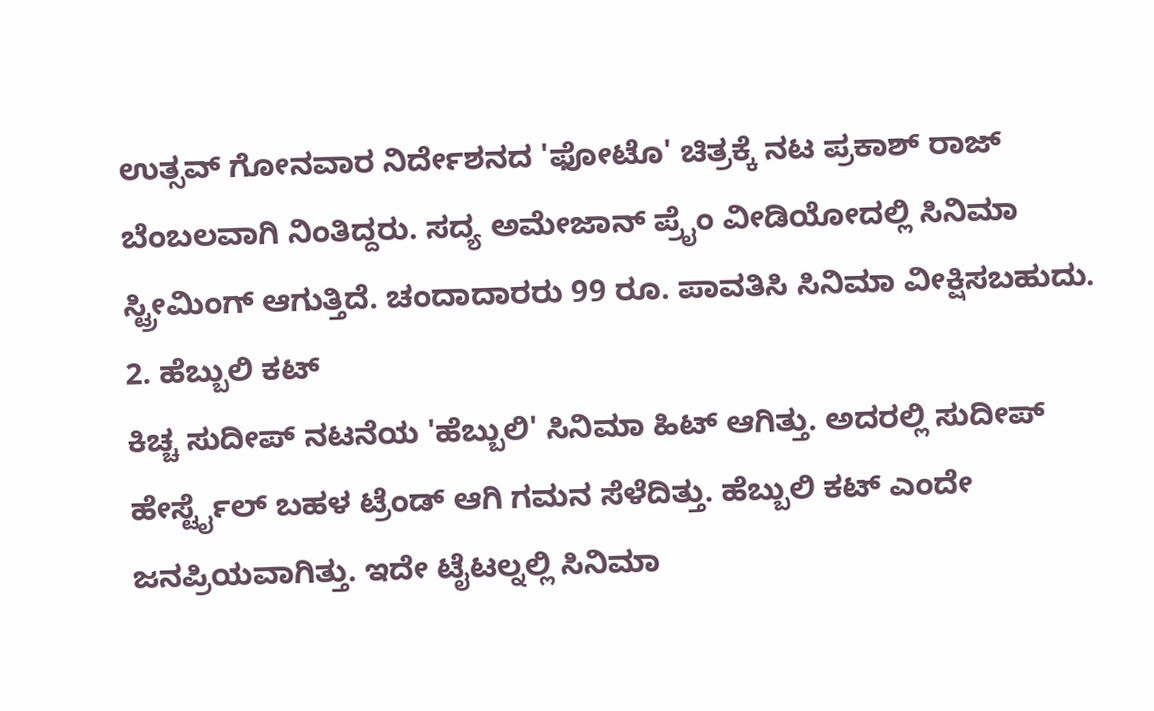ಉತ್ಸವ್ ಗೋನವಾರ ನಿರ್ದೇಶನದ 'ಫೋಟೊ' ಚಿತ್ರಕ್ಕೆ ನಟ ಪ್ರಕಾಶ್ ರಾಜ್ ಬೆಂಬಲವಾಗಿ ನಿಂತಿದ್ದರು. ಸದ್ಯ ಅಮೇಜಾನ್ ಪ್ರೈಂ ವೀಡಿಯೋದಲ್ಲಿ ಸಿನಿಮಾ ಸ್ಟ್ರೀಮಿಂಗ್ ಆಗುತ್ತಿದೆ. ಚಂದಾದಾರರು 99 ರೂ. ಪಾವತಿಸಿ ಸಿನಿಮಾ ವೀಕ್ಷಿಸಬಹುದು.
2. ಹೆಬ್ಬುಲಿ ಕಟ್
ಕಿಚ್ಚ ಸುದೀಪ್ ನಟನೆಯ 'ಹೆಬ್ಬುಲಿ' ಸಿನಿಮಾ ಹಿಟ್ ಆಗಿತ್ತು. ಅದರಲ್ಲಿ ಸುದೀಪ್ ಹೇರ್ಸ್ಟೈಲ್ ಬಹಳ ಟ್ರೆಂಡ್ ಆಗಿ ಗಮನ ಸೆಳೆದಿತ್ತು. ಹೆಬ್ಬುಲಿ ಕಟ್ ಎಂದೇ ಜನಪ್ರಿಯವಾಗಿತ್ತು. ಇದೇ ಟೈಟಲ್ನಲ್ಲಿ ಸಿನಿಮಾ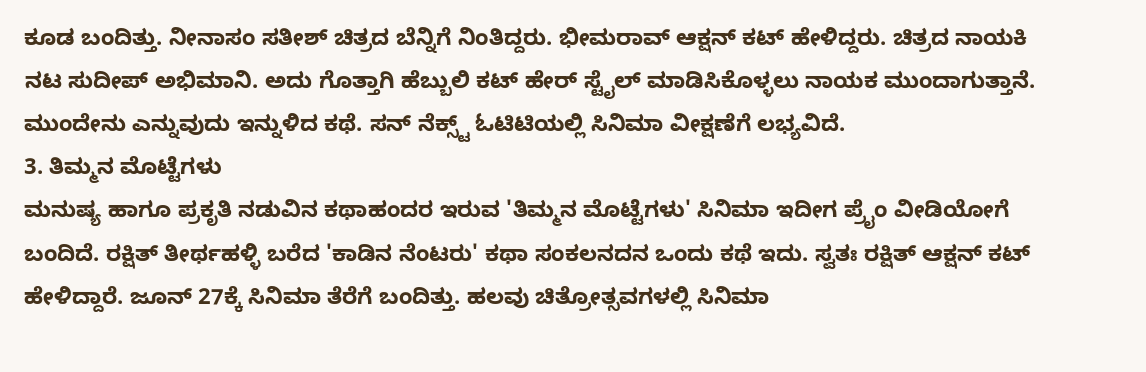ಕೂಡ ಬಂದಿತ್ತು. ನೀನಾಸಂ ಸತೀಶ್ ಚಿತ್ರದ ಬೆನ್ನಿಗೆ ನಿಂತಿದ್ದರು. ಭೀಮರಾವ್ ಆಕ್ಷನ್ ಕಟ್ ಹೇಳಿದ್ದರು. ಚಿತ್ರದ ನಾಯಕಿ ನಟ ಸುದೀಪ್ ಅಭಿಮಾನಿ. ಅದು ಗೊತ್ತಾಗಿ ಹೆಬ್ಬುಲಿ ಕಟ್ ಹೇರ್ ಸ್ಟೈಲ್ ಮಾಡಿಸಿಕೊಳ್ಳಲು ನಾಯಕ ಮುಂದಾಗುತ್ತಾನೆ. ಮುಂದೇನು ಎನ್ನುವುದು ಇನ್ನುಳಿದ ಕಥೆ. ಸನ್ ನೆಕ್ಸ್ಟ್ ಓಟಿಟಿಯಲ್ಲಿ ಸಿನಿಮಾ ವೀಕ್ಷಣೆಗೆ ಲಭ್ಯವಿದೆ.
3. ತಿಮ್ಮನ ಮೊಟ್ಟೆಗಳು
ಮನುಷ್ಯ ಹಾಗೂ ಪ್ರಕೃತಿ ನಡುವಿನ ಕಥಾಹಂದರ ಇರುವ 'ತಿಮ್ಮನ ಮೊಟ್ಟೆಗಳು' ಸಿನಿಮಾ ಇದೀಗ ಪ್ರೈಂ ವೀಡಿಯೋಗೆ ಬಂದಿದೆ. ರಕ್ಷಿತ್ ತೀರ್ಥಹಳ್ಳಿ ಬರೆದ 'ಕಾಡಿನ ನೆಂಟರು' ಕಥಾ ಸಂಕಲನದನ ಒಂದು ಕಥೆ ಇದು. ಸ್ವತಃ ರಕ್ಷಿತ್ ಆಕ್ಷನ್ ಕಟ್ ಹೇಳಿದ್ದಾರೆ. ಜೂನ್ 27ಕ್ಕೆ ಸಿನಿಮಾ ತೆರೆಗೆ ಬಂದಿತ್ತು. ಹಲವು ಚಿತ್ರೋತ್ಸವಗಳಲ್ಲಿ ಸಿನಿಮಾ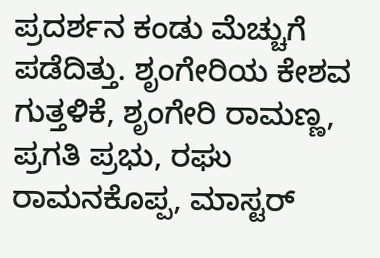ಪ್ರದರ್ಶನ ಕಂಡು ಮೆಚ್ಚುಗೆ ಪಡೆದಿತ್ತು. ಶೃಂಗೇರಿಯ ಕೇಶವ ಗುತ್ತಳಿಕೆ, ಶೃಂಗೇರಿ ರಾಮಣ್ಣ, ಪ್ರಗತಿ ಪ್ರಭು, ರಘು ರಾಮನಕೊಪ್ಪ, ಮಾಸ್ಟರ್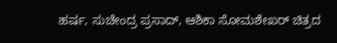ಹರ್ಷ, ಸುಚೇಂದ್ರ ಪ್ರಸಾದ್, ಆಶಿಕಾ ಸೋಮಶೇಖರ್ ಚಿತ್ರದ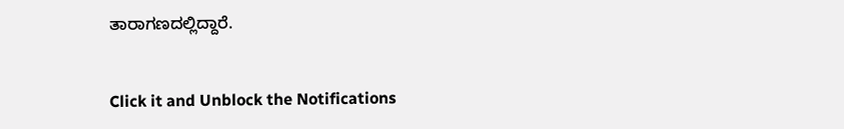ತಾರಾಗಣದಲ್ಲಿದ್ದಾರೆ.


Click it and Unblock the Notifications